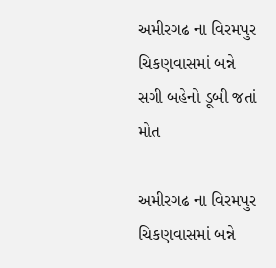અમીરગઢ ના વિરમપુર ચિકણવાસમાં બન્ને સગી બહેનો ડૂબી જતાં મોત

અમીરગઢ ના વિરમપુર ચિકણવાસમાં બન્ને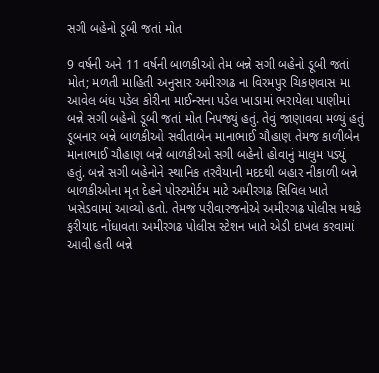સગી બહેનો ડૂબી જતાં મોત

9 વર્ષની અને 11 વર્ષની બાળકીઓ તેમ બન્ને સગી બહેનો ડૂબી જતાં મોત; મળતી માહિતી અનુસાર અમીરગઢ ના વિરમપુર ચિકણવાસ મા આવેલ બંધ પડેલ કોરીના માઈન્સના પડેલ ખાડામાં ભરાયેલા પાણીમાં બન્ને સગી બહેનો ડૂબી જતાં મોત નિપજ્યું હતું. તેવું જાણાવવા મળ્યું હતું ડૂબનાર બન્ને બાળકીઓ સવીતાબેન માનાભાઈ ચૌહાણ તેમજ કાળીબેન માનાભાઈ ચૌહાણ બન્ને બાળકીઓ સગી બહેનો હોવાનું માલુમ પડ્યું હતું. બન્ને સગી બહેનોને સ્થાનિક તરવૈયાની મદદથી બહાર નીકાળી બન્ને બાળકીઓના મૃત દેહને પોસ્ટમોર્ટમ માટે અમીરગઢ સિવિલ ખાતે ખસેડવામાં આવ્યો હતો. તેમજ પરીવારજનોએ અમીરગઢ પોલીસ મથકે ફરીયાદ નોંધાવતા અમીરગઢ પોલીસ સ્ટેશન ખાતે એડી દાખલ કરવામાં આવી હતી બન્ને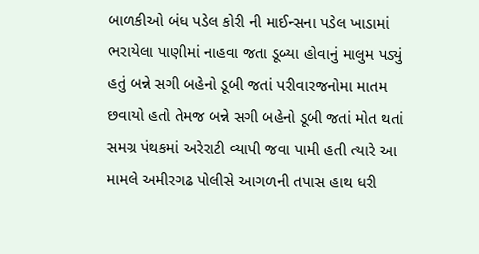બાળકીઓ બંધ પડેલ કોરી ની માઈન્સના પડેલ ખાડામાં ભરાયેલા પાણીમાં નાહવા જતા ડૂબ્યા હોવાનું માલુમ પડ્યું હતું બન્ને સગી બહેનો ડૂબી જતાં પરીવારજનોમા માતમ છવાયો હતો તેમજ બન્ને સગી બહેનો ડૂબી જતાં મોત થતાં સમગ્ર પંથકમાં અરેરાટી વ્યાપી જવા પામી હતી ત્યારે આ મામલે અમીરગઢ પોલીસે આગળની તપાસ હાથ ધરી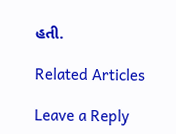હતી.

Related Articles

Leave a Reply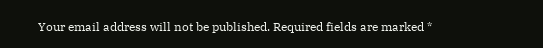Your email address will not be published. Required fields are marked *